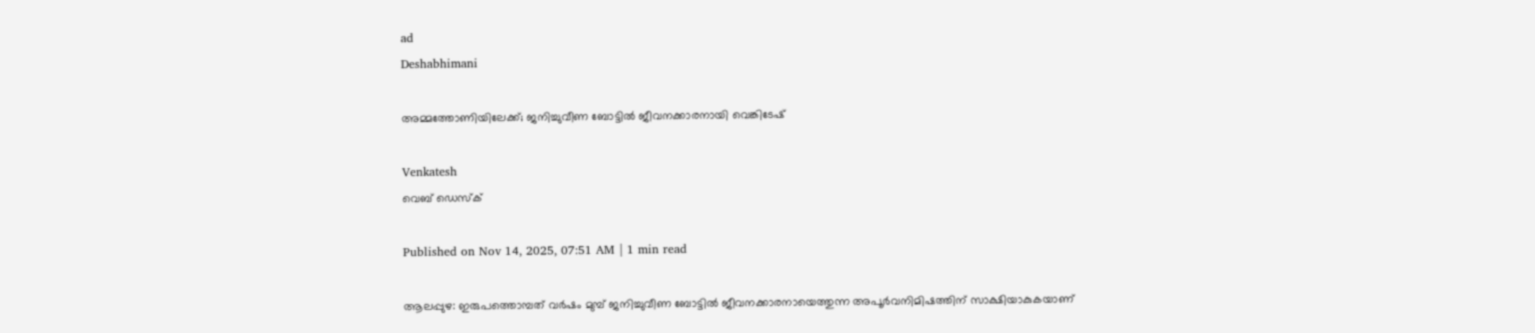ad
Deshabhimani

അമ്മത്തോണിയിലേക്ക്‌; ജനിച്ചുവീണ ബോട്ടിൽ ജീവനക്കാരനായി വെങ്കിടേഷ്‌

Venkatesh
വെബ് ഡെസ്ക്

Published on Nov 14, 2025, 07:51 AM | 1 min read

ആലപ്പുഴ: ഇരുപത്തൊമ്പത്‌ വർഷം മുമ്പ്‌ ജനിച്ചുവീണ ബോട്ടിൽ ജീവനക്കാരനായെത്തുന്ന അപൂർവനിമിഷത്തിന്‌ സാക്ഷിയാകുകയാണ്‌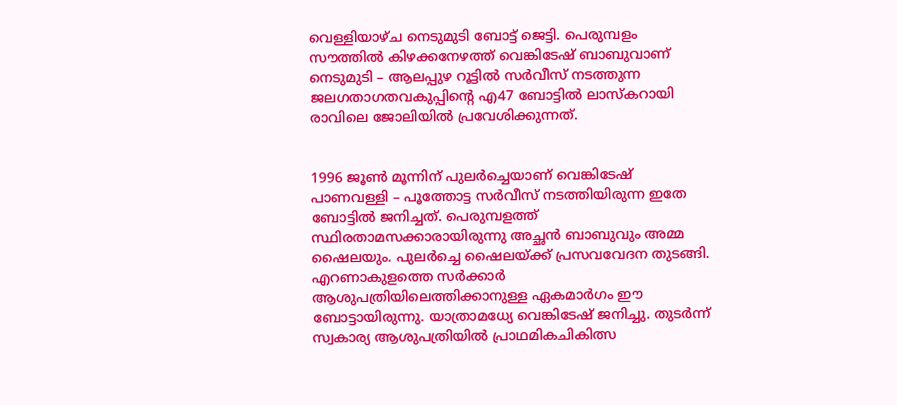വെള്ളിയാഴ്‌ച നെടുമുടി ബോട്ട്‌ ജെട്ടി. പെരുമ്പളം സ‍ൗത്തിൽ കിഴക്കനേഴത്ത്‌ വെങ്കിടേഷ്‌ ബാബുവാണ്‌ നെടുമുടി – ആലപ്പുഴ റൂട്ടിൽ സർവീസ്‌ നടത്തുന്ന ജലഗതാഗതവകുപ്പിന്റെ എ47 ബോട്ടിൽ ലാസ്‌കറായി രാവിലെ ജോലിയിൽ പ്രവേശിക്കുന്നത്‌.


1996 ജൂൺ മൂ‍ന്നിന്‌ പുലർച്ചെയാണ്‌ വെങ്കിടേഷ്‌ പാണവള്ളി – പൂത്തോട്ട സർവീസ്‌ നടത്തിയിരുന്ന ഇതേ ബോട്ടിൽ ജനിച്ചത്‌. പെരുമ്പളത്ത്‌ സ്ഥിരതാമസക്കാരായിരുന്നു അച്ഛൻ ബാബുവും അമ്മ ഷൈലയും. പുലർച്ചെ ഷൈലയ്‌ക്ക്‌ പ്രസവവേദന തുടങ്ങി. എറണാകുളത്തെ സർക്കാർ ആശുപത്രിയിലെത്തിക്കാനുള്ള ഏകമാർഗം ഇ‍ൗ ബോട്ടായിരുന്നു. യാത്രാമധ്യേ വെങ്കിടേഷ്‌ ജനിച്ചു. തുടർന്ന്‌ സ്വകാര്യ ആശുപത്രിയിൽ പ്രാഥമികചികിത്സ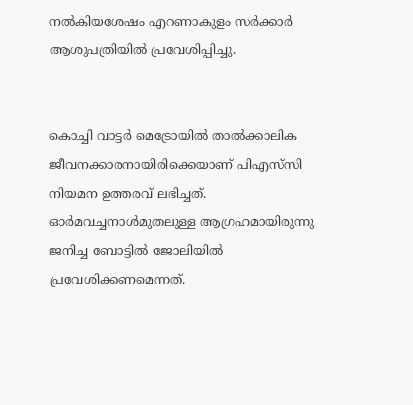നൽകിയശേഷം എറണാകുളം സർക്കാർ ആശുപത്രിയിൽ പ്രവേശിപ്പിച്ചു.


കൊച്ചി വാട്ടർ മെട്രോയിൽ താൽക്കാലിക ജീവനക്കാരനായിരിക്കെയാണ്‌ പിഎസ്‌സി നിയമന ഉത്തരവ്‌ ലഭിച്ചത്‌. ഓർമവച്ചനാൾമുതലുള്ള ആഗ്രഹമായിരുന്നു ജനിച്ച ബോട്ടിൽ ജോലിയിൽ പ്രവേശിക്കണമെന്നത്.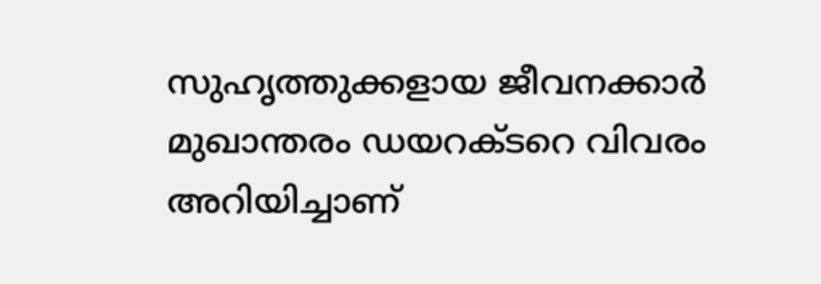സുഹൃത്തുക്കളായ ജീവനക്കാർ മുഖാന്തരം ഡയറക്‌ടറെ വിവരം അറിയിച്ചാണ്‌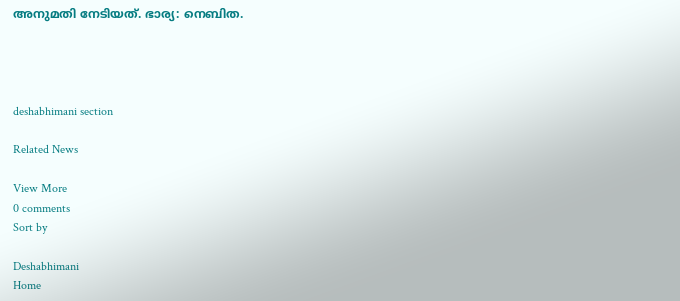അനുമതി നേടിയത്. ഭാര്യ: നെബിത.




deshabhimani section

Related News

View More
0 comments
Sort by

Deshabhimani
Home